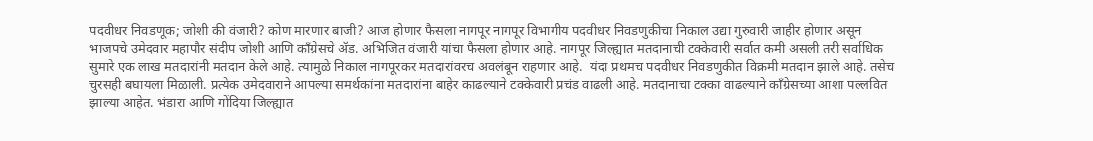पदवीधर निवडणूक; जोशी की वंजारी? कोण मारणार बाजी? आज होणार फैसला नागपूर नागपूर विभागीय पदवीधर निवडणुकीचा निकाल उद्या गुरुवारी जाहीर होणार असून भाजपचे उमेदवार महापौर संदीप जोशी आणि काँग्रेसचे ॲड. अभिजित वंजारी यांचा फैसला होणार आहे. नागपूर जिल्ह्यात मतदानाची टक्केवारी सर्वात कमी असली तरी सर्वाधिक सुमारे एक लाख मतदारांनी मतदान केले आहे. त्यामुळे निकाल नागपूरकर मतदारांवरच अवलंबून राहणार आहे.  यंदा प्रथमच पदवीधर निवडणुकीत विक्रमी मतदान झाले आहे. तसेच चुरसही बघायला मिळाली. प्रत्येक उमेदवाराने आपल्या समर्थकांना मतदारांना बाहेर काढल्याने टक्केवारी प्रचंड वाढली आहे. मतदानाचा टक्का वाढल्याने काँग्रेसच्या आशा पल्लवित झाल्या आहेत. भंडारा आणि गोंदिया जिल्ह्यात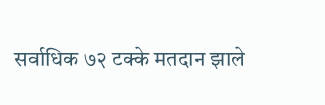सर्वाधिक ७२ टक्के मतदान झाले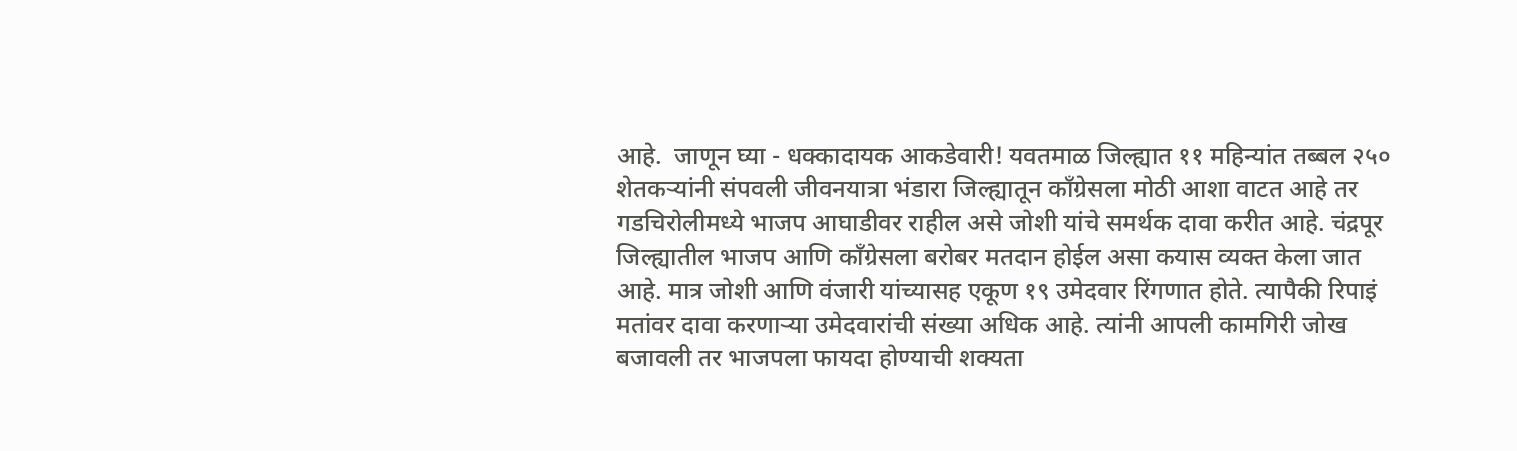आहे.  जाणून घ्या - धक्कादायक आकडेवारी! यवतमाळ जिल्ह्यात ११ महिन्यांत तब्बल २५० शेतकऱ्यांनी संपवली जीवनयात्रा भंडारा जिल्ह्यातून काँग्रेसला मोठी आशा वाटत आहे तर गडचिरोलीमध्ये भाजप आघाडीवर राहील असे जोशी यांचे समर्थक दावा करीत आहे. चंद्रपूर जिल्ह्यातील भाजप आणि काँग्रेसला बरोबर मतदान होईल असा कयास व्यक्त केला जात आहे. मात्र जोशी आणि वंजारी यांच्यासह एकूण १९ उमेदवार रिंगणात होते. त्यापैकी रिपाइं मतांवर दावा करणाऱ्या उमेदवारांची संख्या अधिक आहे. त्यांनी आपली कामगिरी जोख बजावली तर भाजपला फायदा होण्याची शक्यता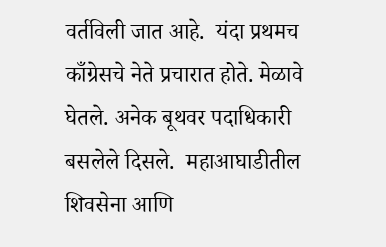वर्तविली जात आहे.  यंदा प्रथमच काँग्रेसचे नेते प्रचारात होते. मेळावे घेतले. अनेक बूथवर पदाधिकारी बसलेले दिसले.  महाआघाडीतील शिवसेना आणि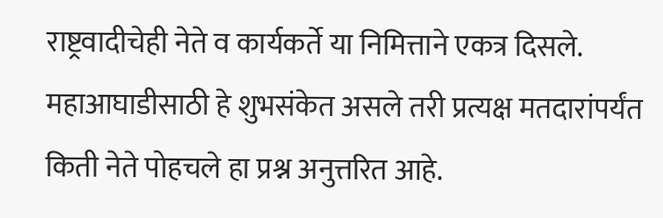राष्ट्रवादीचेही नेते व कार्यकर्ते या निमित्ताने एकत्र दिसले. महाआघाडीसाठी हे शुभसंकेत असले तरी प्रत्यक्ष मतदारांपर्यंत किती नेते पोहचले हा प्रश्न अनुत्तरित आहे.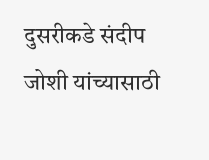दुसरीकडे संदीप जोशी यांच्यासाठी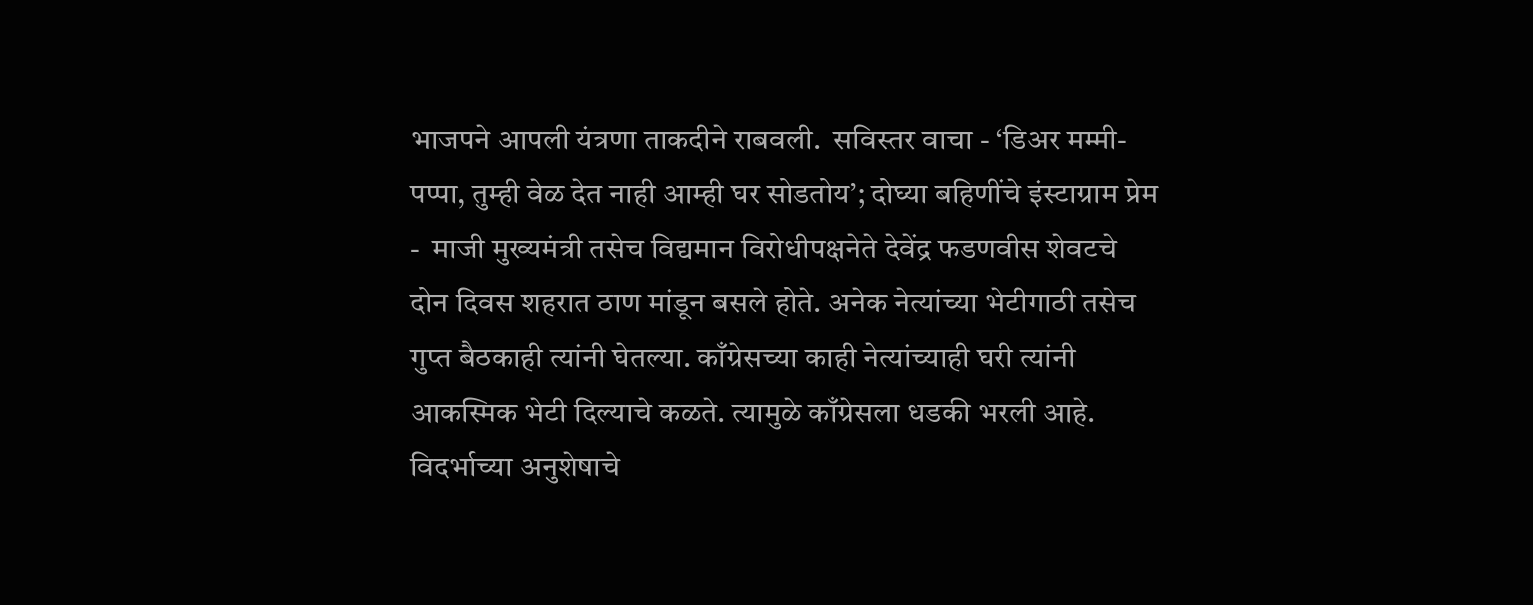भाजपने आपली यंत्रणा ताकदीने राबवली.  सविस्तर वाचा - ‘डिअर मम्मी-पप्पा, तुम्ही वेळ देत नाही आम्ही घर सोडतोय’; दोघ्या बहिणींचे इंस्टाग्राम प्रेम -  माजी मुख्यमंत्री तसेच विद्यमान विरोधीपक्षनेते देवेंद्र फडणवीस शेवटचे दोन दिवस शहरात ठाण मांडून बसले होते. अनेक नेत्यांच्या भेटीगाठी तसेच गुप्त बैठकाही त्यांनी घेतल्या. काँग्रेसच्या काही नेत्यांच्याही घरी त्यांनी आकस्मिक भेटी दिल्याचे कळते. त्यामुळे काँग्रेसला धडकी भरली आहे. विदर्भाच्या अनुशेषाचे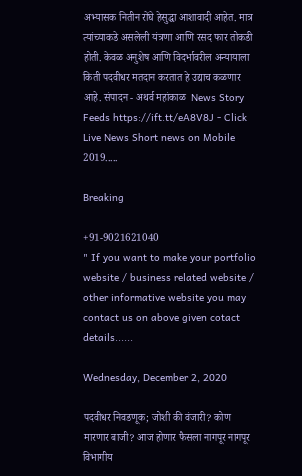अभ्यासक नितीन रोंघे हेसुद्धा आशावादी आहेत. मात्र त्यांच्याकडे असलेली यंत्रणा आणि रसद फार तोकडी होती. केवळ अनुशेष आणि विदर्भावरील अन्यायाला किती पदवीधर मतदान करतात हे उद्याच कळणार आहे. संपादन - अथर्व महांकाळ  News Story Feeds https://ift.tt/eA8V8J - Click Live News Short news on Mobile 2019.....

Breaking

+91-9021621040
" If you want to make your portfolio website / business related website / other informative website you may contact us on above given cotact details......

Wednesday, December 2, 2020

पदवीधर निवडणूक; जोशी की वंजारी? कोण मारणार बाजी? आज होणार फैसला नागपूर नागपूर विभागीय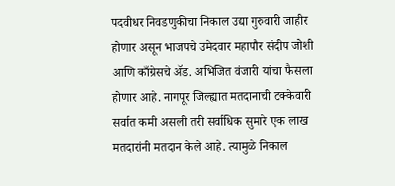पदवीधर निवडणुकीचा निकाल उद्या गुरुवारी जाहीर होणार असून भाजपचे उमेदवार महापौर संदीप जोशी आणि काँग्रेसचे ॲड. अभिजित वंजारी यांचा फैसला होणार आहे. नागपूर जिल्ह्यात मतदानाची टक्केवारी सर्वात कमी असली तरी सर्वाधिक सुमारे एक लाख मतदारांनी मतदान केले आहे. त्यामुळे निकाल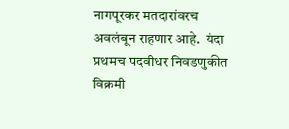नागपूरकर मतदारांवरच अवलंबून राहणार आहे.  यंदा प्रथमच पदवीधर निवडणुकीत विक्रमी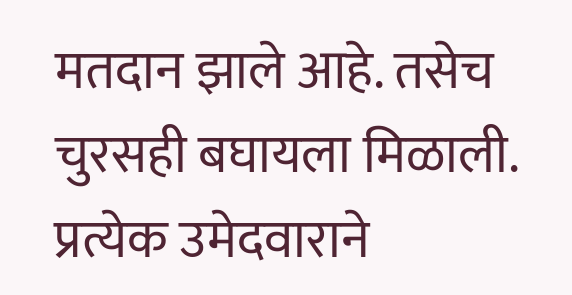मतदान झाले आहे. तसेच चुरसही बघायला मिळाली. प्रत्येक उमेदवाराने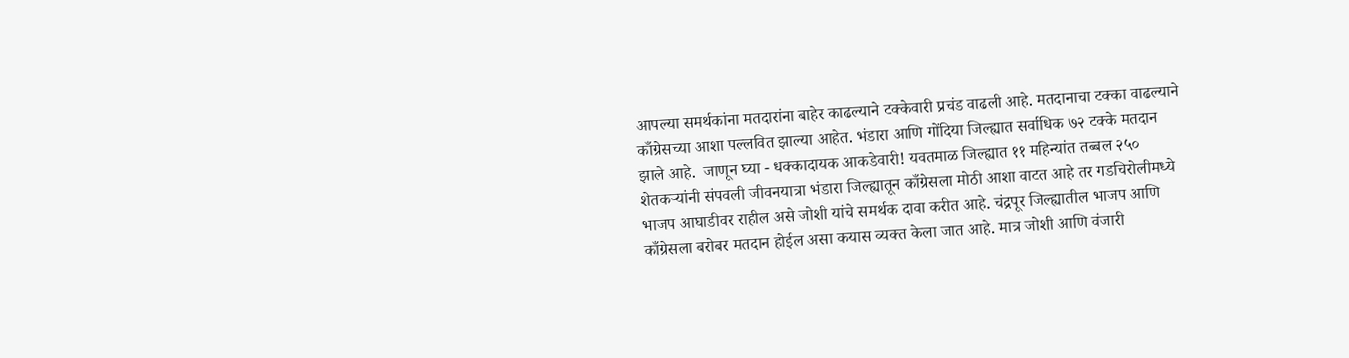आपल्या समर्थकांना मतदारांना बाहेर काढल्याने टक्केवारी प्रचंड वाढली आहे. मतदानाचा टक्का वाढल्याने काँग्रेसच्या आशा पल्लवित झाल्या आहेत. भंडारा आणि गोंदिया जिल्ह्यात सर्वाधिक ७२ टक्के मतदान झाले आहे.  जाणून घ्या - धक्कादायक आकडेवारी! यवतमाळ जिल्ह्यात ११ महिन्यांत तब्बल २५० शेतकऱ्यांनी संपवली जीवनयात्रा भंडारा जिल्ह्यातून काँग्रेसला मोठी आशा वाटत आहे तर गडचिरोलीमध्ये भाजप आघाडीवर राहील असे जोशी यांचे समर्थक दावा करीत आहे. चंद्रपूर जिल्ह्यातील भाजप आणि काँग्रेसला बरोबर मतदान होईल असा कयास व्यक्त केला जात आहे. मात्र जोशी आणि वंजारी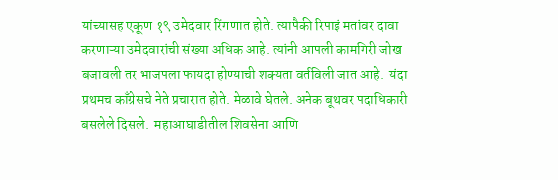यांच्यासह एकूण १९ उमेदवार रिंगणात होते. त्यापैकी रिपाइं मतांवर दावा करणाऱ्या उमेदवारांची संख्या अधिक आहे. त्यांनी आपली कामगिरी जोख बजावली तर भाजपला फायदा होण्याची शक्यता वर्तविली जात आहे.  यंदा प्रथमच काँग्रेसचे नेते प्रचारात होते. मेळावे घेतले. अनेक बूथवर पदाधिकारी बसलेले दिसले.  महाआघाडीतील शिवसेना आणि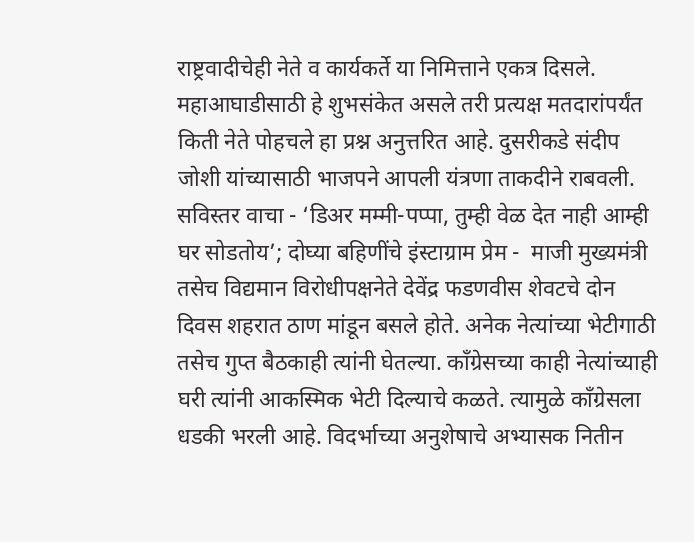राष्ट्रवादीचेही नेते व कार्यकर्ते या निमित्ताने एकत्र दिसले. महाआघाडीसाठी हे शुभसंकेत असले तरी प्रत्यक्ष मतदारांपर्यंत किती नेते पोहचले हा प्रश्न अनुत्तरित आहे. दुसरीकडे संदीप जोशी यांच्यासाठी भाजपने आपली यंत्रणा ताकदीने राबवली.  सविस्तर वाचा - ‘डिअर मम्मी-पप्पा, तुम्ही वेळ देत नाही आम्ही घर सोडतोय’; दोघ्या बहिणींचे इंस्टाग्राम प्रेम -  माजी मुख्यमंत्री तसेच विद्यमान विरोधीपक्षनेते देवेंद्र फडणवीस शेवटचे दोन दिवस शहरात ठाण मांडून बसले होते. अनेक नेत्यांच्या भेटीगाठी तसेच गुप्त बैठकाही त्यांनी घेतल्या. काँग्रेसच्या काही नेत्यांच्याही घरी त्यांनी आकस्मिक भेटी दिल्याचे कळते. त्यामुळे काँग्रेसला धडकी भरली आहे. विदर्भाच्या अनुशेषाचे अभ्यासक नितीन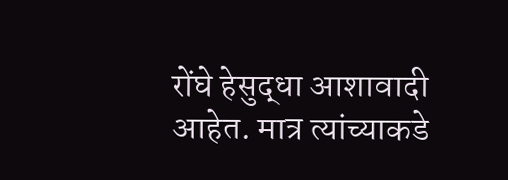रोंघे हेसुद्धा आशावादी आहेत. मात्र त्यांच्याकडे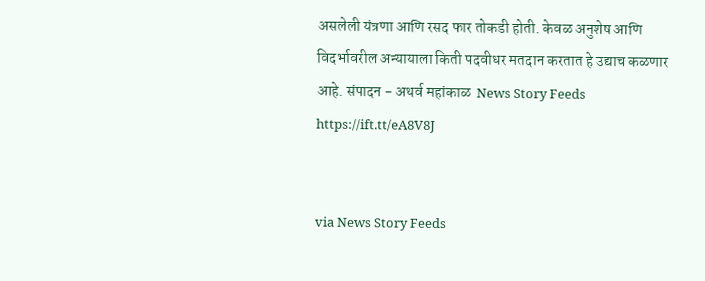असलेली यंत्रणा आणि रसद फार तोकडी होती. केवळ अनुशेष आणि विदर्भावरील अन्यायाला किती पदवीधर मतदान करतात हे उद्याच कळणार आहे. संपादन - अथर्व महांकाळ  News Story Feeds https://ift.tt/eA8V8J


via News Story Feeds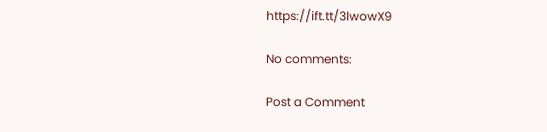https://ift.tt/3lwowX9

No comments:

Post a Comment